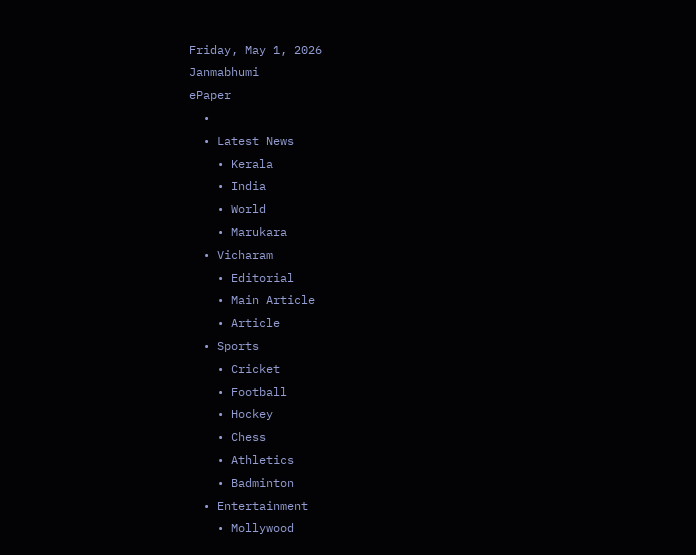Friday, May 1, 2026
Janmabhumi
ePaper
  •
  • Latest News
    • Kerala
    • India
    • World
    • Marukara
  • Vicharam
    • Editorial
    • Main Article
    • Article
  • Sports
    • Cricket
    • Football
    • Hockey
    • Chess
    • Athletics
    • Badminton
  • Entertainment
    • Mollywood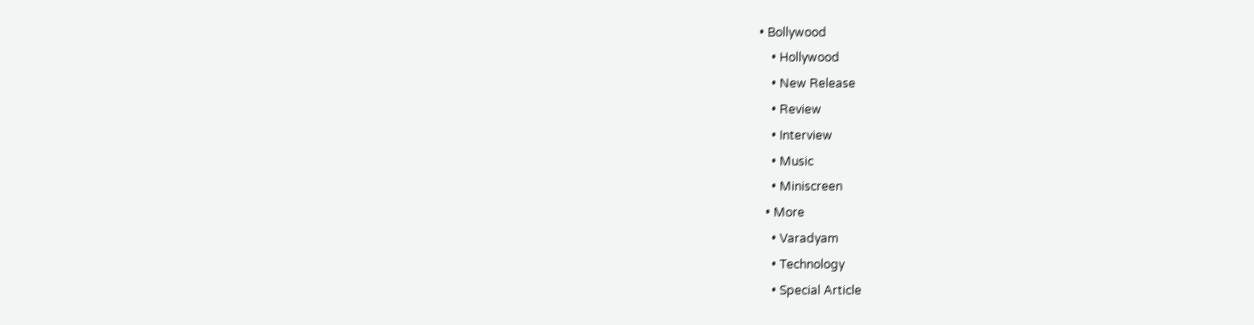• Bollywood
    • Hollywood
    • New Release
    • Review
    • Interview
    • Music
    • Miniscreen
  • More
    • Varadyam
    • Technology
    • Special Article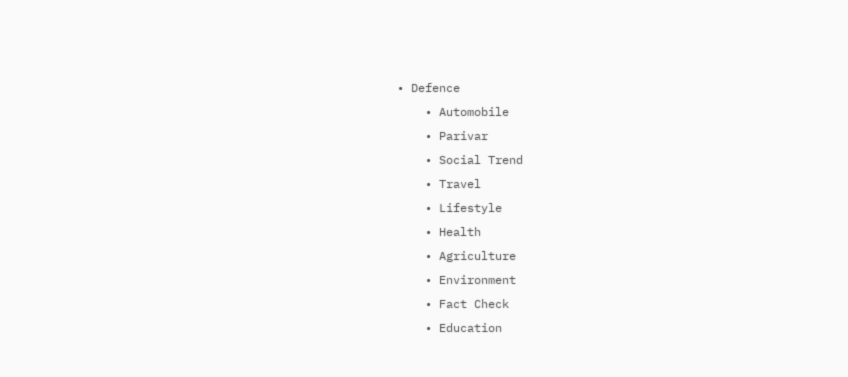• Defence
    • Automobile
    • Parivar
    • Social Trend
    • Travel
    • Lifestyle
    • Health
    • Agriculture
    • Environment
    • Fact Check
    • Education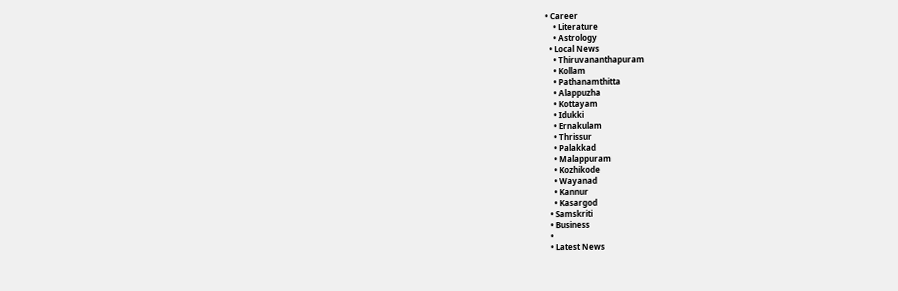• Career
    • Literature
    • Astrology
  • Local News
    • Thiruvananthapuram
    • Kollam
    • Pathanamthitta
    • Alappuzha
    • Kottayam
    • Idukki
    • Ernakulam
    • Thrissur
    • Palakkad
    • Malappuram
    • Kozhikode
    • Wayanad
    • Kannur
    • Kasargod
  • Samskriti
  • Business
  •
  • Latest News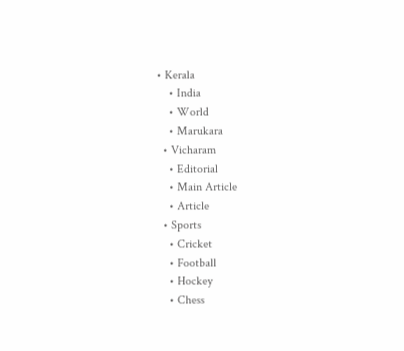• Kerala
    • India
    • World
    • Marukara
  • Vicharam
    • Editorial
    • Main Article
    • Article
  • Sports
    • Cricket
    • Football
    • Hockey
    • Chess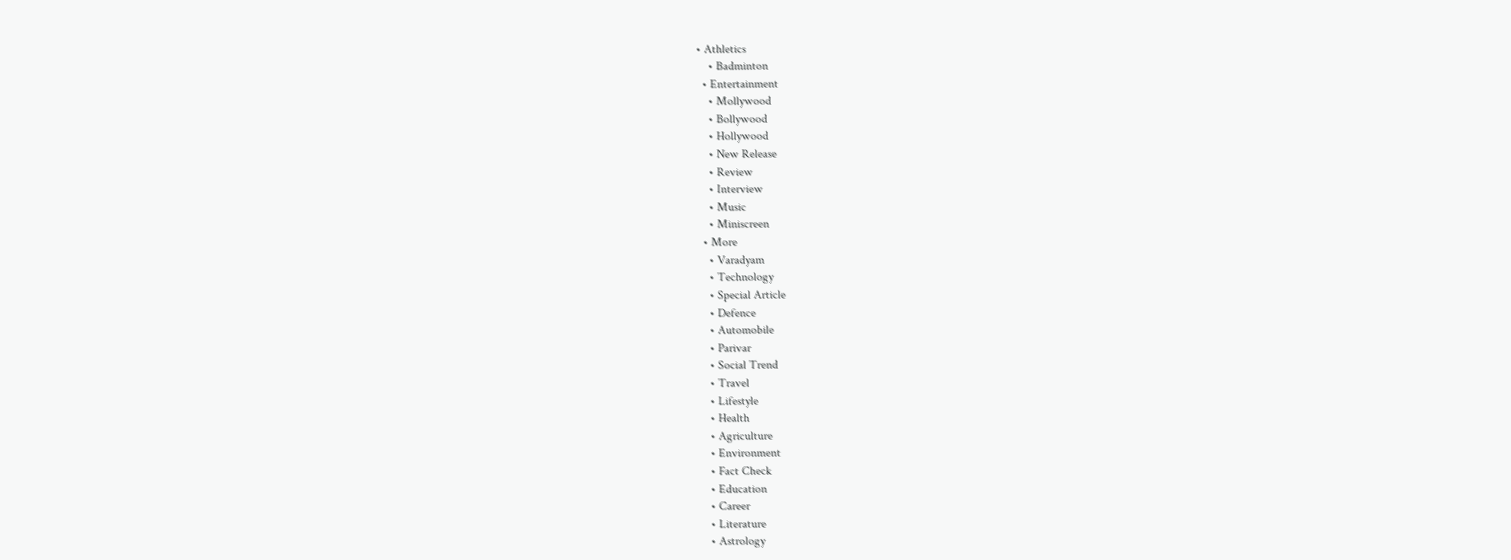• Athletics
    • Badminton
  • Entertainment
    • Mollywood
    • Bollywood
    • Hollywood
    • New Release
    • Review
    • Interview
    • Music
    • Miniscreen
  • More
    • Varadyam
    • Technology
    • Special Article
    • Defence
    • Automobile
    • Parivar
    • Social Trend
    • Travel
    • Lifestyle
    • Health
    • Agriculture
    • Environment
    • Fact Check
    • Education
    • Career
    • Literature
    • Astrology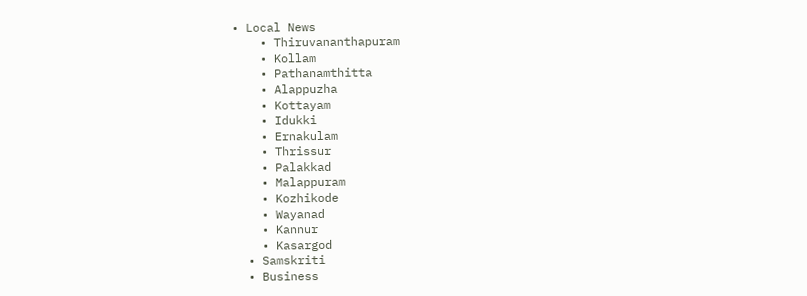• Local News
    • Thiruvananthapuram
    • Kollam
    • Pathanamthitta
    • Alappuzha
    • Kottayam
    • Idukki
    • Ernakulam
    • Thrissur
    • Palakkad
    • Malappuram
    • Kozhikode
    • Wayanad
    • Kannur
    • Kasargod
  • Samskriti
  • Business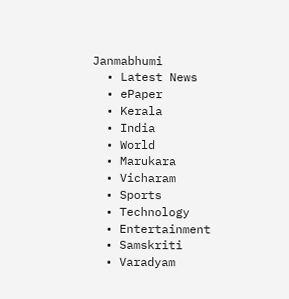Janmabhumi
  • Latest News
  • ePaper
  • Kerala
  • India
  • World
  • Marukara
  • Vicharam
  • Sports
  • Technology
  • Entertainment
  • Samskriti
  • Varadyam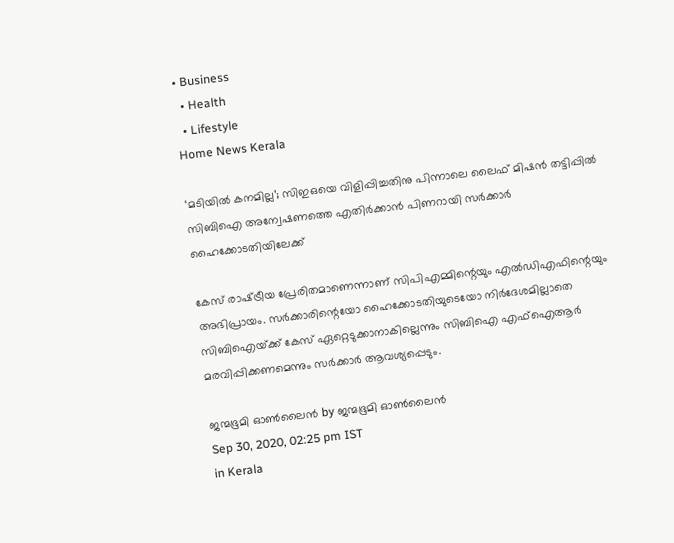• Business
  • Health
  • Lifestyle
Home News Kerala

‘മടിയില്‍ കനമില്ല’; സിഇഒയെ വിളിപ്പിച്ചതിനു പിന്നാലെ ലൈഫ് മിഷന്‍ തട്ടിപ്പില്‍ സിബിഐ അന്വേഷണത്തെ എതിര്‍ക്കാന്‍ പിണറായി സര്‍ക്കാര്‍ ഹൈക്കോടതിയിലേക്ക്

കേസ് രാഷ്‌ട്രീയ പ്രേരിതമാണെന്നാണ് സിപിഎമ്മിന്റെയും എല്‍ഡിഎഫിന്റെയും അഭിപ്രായം. സര്‍ക്കാരിന്റെയോ ഹൈക്കോടതിയുടെയോ നിര്‍ദേശമില്ലാതെ സിബിഐയ്‌ക്ക് കേസ് ഏറ്റെടുക്കാനാകില്ലെന്നും സിബിഐ എഫ്‌ഐആര്‍ മരവിപ്പിക്കണമെന്നും സര്‍ക്കാര്‍ ആവശ്യപ്പെടും.

ജന്മഭൂമി ഓണ്‍ലൈന്‍ by ജന്മഭൂമി ഓണ്‍ലൈന്‍
Sep 30, 2020, 02:25 pm IST
in Kerala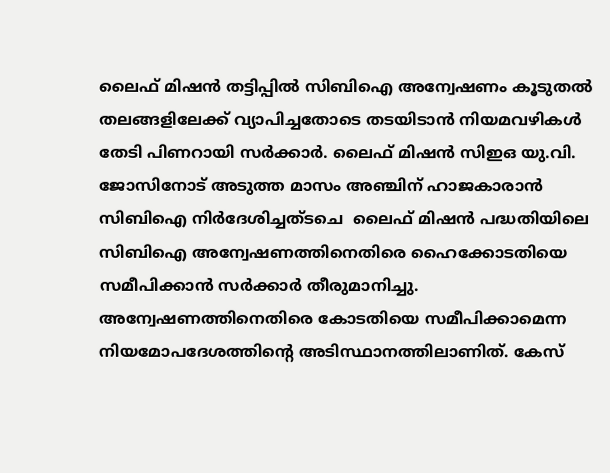ലൈഫ് മിഷന്‍ തട്ടിപ്പില്‍ സിബിഐ അന്വേഷണം കൂടുതല്‍ തലങ്ങളിലേക്ക് വ്യാപിച്ചതോടെ തടയിടാന്‍ നിയമവഴികള്‍ തേടി പിണറായി സര്‍ക്കാര്‍. ലൈഫ് മിഷന്‍ സിഇഒ യു.വി. ജോസിനോട് അടുത്ത മാസം അഞ്ചിന് ഹാജകാരാന്‍ സിബിഐ നിര്‍ദേശിച്ചത്ടചെ  ലൈഫ് മിഷന്‍ പദ്ധതിയിലെ സിബിഐ അന്വേഷണത്തിനെതിരെ ഹൈക്കോടതിയെ സമീപിക്കാന്‍ സര്‍ക്കാര്‍ തീരുമാനിച്ചു. അന്വേഷണത്തിനെതിരെ കോടതിയെ സമീപിക്കാമെന്ന നിയമോപദേശത്തിന്റെ അടിസ്ഥാനത്തിലാണിത്. കേസ്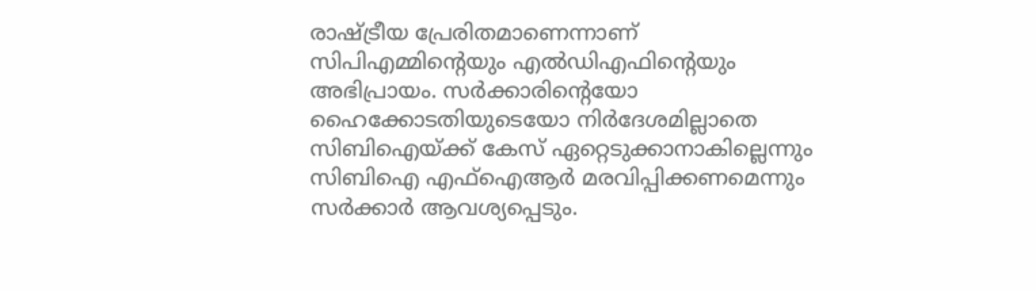രാഷ്‌ട്രീയ പ്രേരിതമാണെന്നാണ് സിപിഎമ്മിന്റെയും എല്‍ഡിഎഫിന്റെയും അഭിപ്രായം. സര്‍ക്കാരിന്റെയോ ഹൈക്കോടതിയുടെയോ നിര്‍ദേശമില്ലാതെ സിബിഐയ്‌ക്ക് കേസ് ഏറ്റെടുക്കാനാകില്ലെന്നും സിബിഐ എഫ്‌ഐആര്‍ മരവിപ്പിക്കണമെന്നും സര്‍ക്കാര്‍ ആവശ്യപ്പെടും.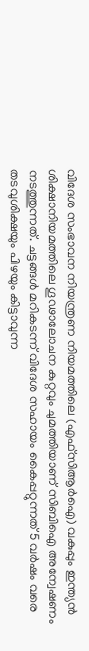വിദേശ സംഭാവന നിയന്ത്രണ നിയമത്തിലെ (എഫ്‌സിആര്‍ഐ) വകുപ്പും ഇന്ത്യന്‍ ശിക്ഷാനിയമത്തിലെ ഗൂഢാലോചന കുറ്റവും ചുമത്തിയാണ് സിബിഐ അന്വേഷണം നടത്തുന്നത്. ചട്ടങ്ങള്‍ മറികടന്ന് വിദേശ സഹായം കൈപ്പറ്റുന്നത് 5 വര്‍ഷം വരെ തടവുശിക്ഷയും പിഴയും കിട്ടാവുന്ന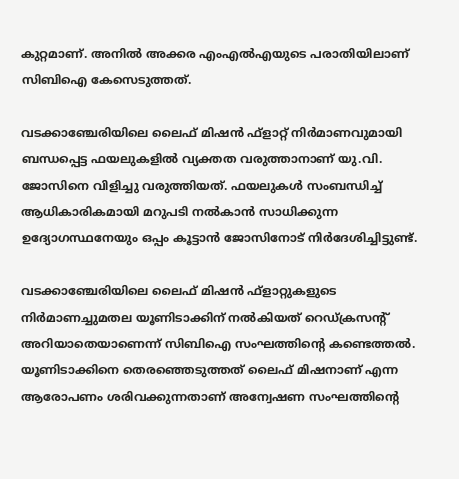കുറ്റമാണ്. അനില്‍ അക്കര എംഎല്‍എയുടെ പരാതിയിലാണ് സിബിഐ കേസെടുത്തത്.

വടക്കാഞ്ചേരിയിലെ ലൈഫ് മിഷന്‍ ഫ്ളാറ്റ് നിര്‍മാണവുമായി ബന്ധപ്പെട്ട ഫയലുകളില്‍ വ്യക്തത വരുത്താനാണ് യു.വി. ജോസിനെ വിളിച്ചു വരുത്തിയത്. ഫയലുകള്‍ സംബന്ധിച്ച് ആധികാരികമായി മറുപടി നല്‍കാന്‍ സാധിക്കുന്ന ഉദ്യോഗസ്ഥനേയും ഒപ്പം കൂട്ടാന്‍ ജോസിനോട് നിര്‍ദേശിച്ചിട്ടുണ്ട്.

വടക്കാഞ്ചേരിയിലെ ലൈഫ് മിഷന്‍ ഫ്ളാറ്റുകളുടെ നിര്‍മാണച്ചുമതല യൂണിടാക്കിന് നല്‍കിയത് റെഡ്ക്രസന്റ്  അറിയാതെയാണെന്ന് സിബിഐ സംഘത്തിന്റെ കണ്ടെത്തല്‍. യൂണിടാക്കിനെ തെരഞ്ഞെടുത്തത് ലൈഫ് മിഷനാണ് എന്ന ആരോപണം ശരിവക്കുന്നതാണ് അന്വേഷണ സംഘത്തിന്റെ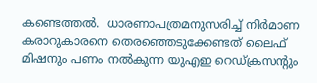കണ്ടെത്തല്‍.  ധാരണാപത്രമനുസരിച്ച് നിര്‍മാണ കരാറുകാരനെ തെരഞ്ഞെടുക്കേണ്ടത് ലൈഫ് മിഷനും പണം നല്‍കുന്ന യുഎഇ റെഡ്ക്രസന്റും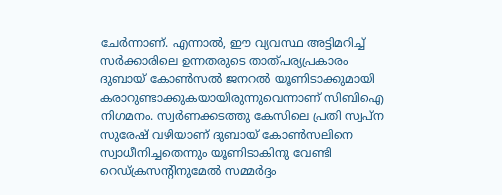ചേര്‍ന്നാണ്. എന്നാല്‍, ഈ വ്യവസ്ഥ അട്ടിമറിച്ച് സര്‍ക്കാരിലെ ഉന്നതരുടെ താത്പര്യപ്രകാരം ദുബായ് കോണ്‍സല്‍ ജനറല്‍ യൂണിടാക്കുമായി കരാറുണ്ടാക്കുകയായിരുന്നുവെന്നാണ് സിബിഐ നിഗമനം. സ്വര്‍ണക്കടത്തു കേസിലെ പ്രതി സ്വപ്ന സുരേഷ് വഴിയാണ് ദുബായ് കോണ്‍സലിനെ സ്വാധീനിച്ചതെന്നും യൂണിടാകിനു വേണ്ടി റെഡ്ക്രസന്റിനുമേല്‍ സമ്മര്‍ദ്ദം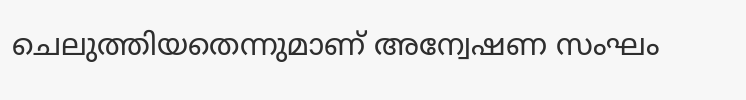ചെലുത്തിയതെന്നുമാണ് അന്വേഷണ സംഘം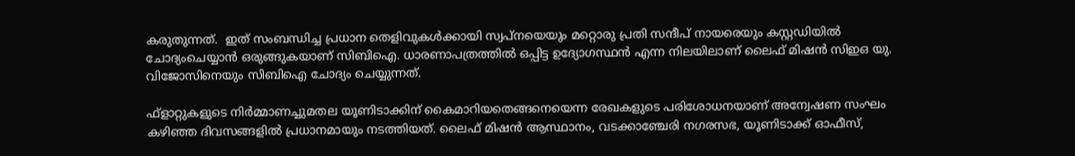കരുതുന്നത്.  ഇത് സംബന്ധിച്ച പ്രധാന തെളിവുകള്‍ക്കായി സ്വപ്നയെയും മറ്റൊരു പ്രതി സന്ദീപ് നായരെയും കസ്റ്റഡിയില്‍ ചോദ്യംചെയ്യാന്‍ ഒരുങ്ങുകയാണ് സിബിഐ. ധാരണാപത്രത്തില്‍ ഒപ്പിട്ട ഉദ്യോഗസ്ഥന്‍ എന്ന നിലയിലാണ് ലൈഫ് മിഷന്‍ സിഇഒ യു. വിജോസിനെയും സിബിഐ ചോദ്യം ചെയ്യുന്നത്.

ഫ്ളാറ്റുകളുടെ നിര്‍മ്മാണച്ചുമതല യൂണിടാക്കിന് കൈമാറിയതെങ്ങനെയെന്ന രേഖകളുടെ പരിശോധനയാണ് അന്വേഷണ സംഘം കഴിഞ്ഞ ദിവസങ്ങളില്‍ പ്രധാനമായും നടത്തിയത്. ലൈഫ് മിഷന്‍ ആസ്ഥാനം, വടക്കാഞ്ചേരി നഗരസഭ, യൂണിടാക്ക് ഓഫീസ്,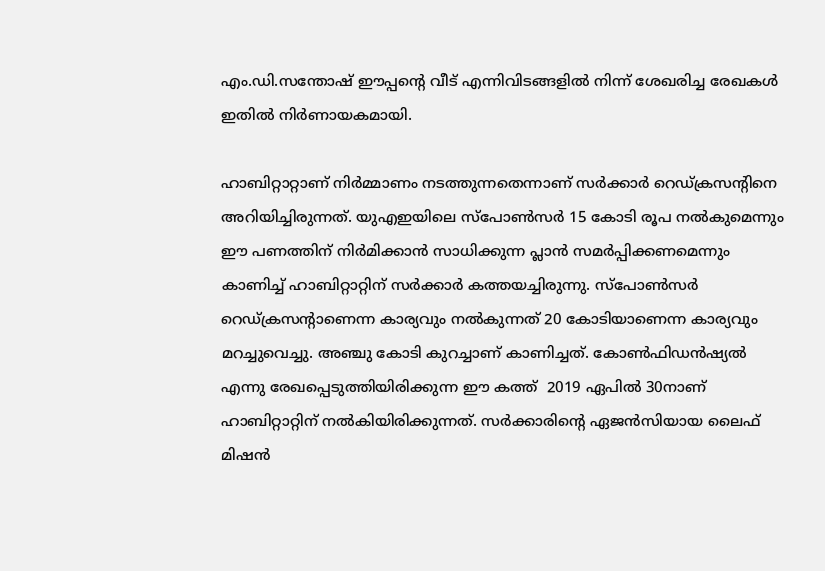എം.ഡി.സന്തോഷ് ഈപ്പന്റെ വീട് എന്നിവിടങ്ങളില്‍ നിന്ന് ശേഖരിച്ച രേഖകള്‍ ഇതില്‍ നിര്‍ണായകമായി.

ഹാബിറ്റാറ്റാണ് നിര്‍മ്മാണം നടത്തുന്നതെന്നാണ് സര്‍ക്കാര്‍ റെഡ്ക്രസന്റിനെ അറിയിച്ചിരുന്നത്. യുഎഇയിലെ സ്‌പോണ്‍സര്‍ 15 കോടി രൂപ നല്‍കുമെന്നും ഈ പണത്തിന് നിര്‍മിക്കാന്‍ സാധിക്കുന്ന പ്ലാന്‍ സമര്‍പ്പിക്കണമെന്നും കാണിച്ച് ഹാബിറ്റാറ്റിന് സര്‍ക്കാര്‍ കത്തയച്ചിരുന്നു. സ്‌പോണ്‍സര്‍ റെഡ്ക്രസന്റാണെന്ന കാര്യവും നല്‍കുന്നത് 20 കോടിയാണെന്ന കാര്യവും മറച്ചുവെച്ചു. അഞ്ചു കോടി കുറച്ചാണ് കാണിച്ചത്. കോണ്‍ഫിഡന്‍ഷ്യല്‍ എന്നു രേഖപ്പെടുത്തിയിരിക്കുന്ന ഈ കത്ത്  2019 ഏപില്‍ 30നാണ് ഹാബിറ്റാറ്റിന് നല്‍കിയിരിക്കുന്നത്. സര്‍ക്കാരിന്റെ ഏജന്‍സിയായ ലൈഫ് മിഷന്‍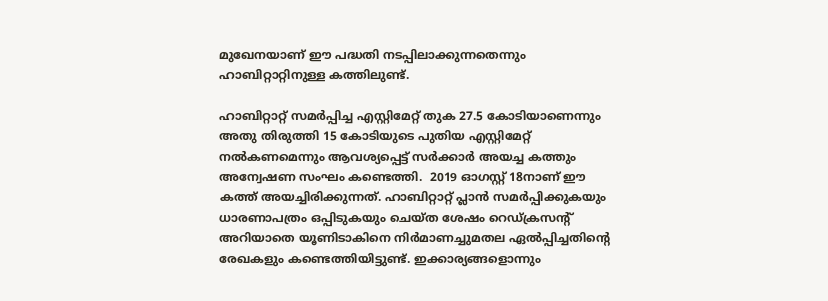മുഖേനയാണ് ഈ പദ്ധതി നടപ്പിലാക്കുന്നതെന്നും ഹാബിറ്റാറ്റിനുള്ള കത്തിലുണ്ട്.

ഹാബിറ്റാറ്റ് സമര്‍പ്പിച്ച എസ്റ്റിമേറ്റ് തുക 27.5 കോടിയാണെന്നും അതു തിരുത്തി 15 കോടിയുടെ പുതിയ എസ്റ്റിമേറ്റ് നല്‍കണമെന്നും ആവശ്യപ്പെട്ട് സര്‍ക്കാര്‍ അയച്ച കത്തും അന്വേഷണ സംഘം കണ്ടെത്തി.  2019 ഓഗസ്റ്റ് 18നാണ് ഈ കത്ത് അയച്ചിരിക്കുന്നത്. ഹാബിറ്റാറ്റ് പ്ലാന്‍ സമര്‍പ്പിക്കുകയും ധാരണാപത്രം ഒപ്പിടുകയും ചെയ്ത ശേഷം റെഡ്ക്രസന്റ് അറിയാതെ യൂണിടാകിനെ നിര്‍മാണച്ചുമതല ഏല്‍പ്പിച്ചതിന്റെ രേഖകളും കണ്ടെത്തിയിട്ടുണ്ട്. ഇക്കാര്യങ്ങളൊന്നും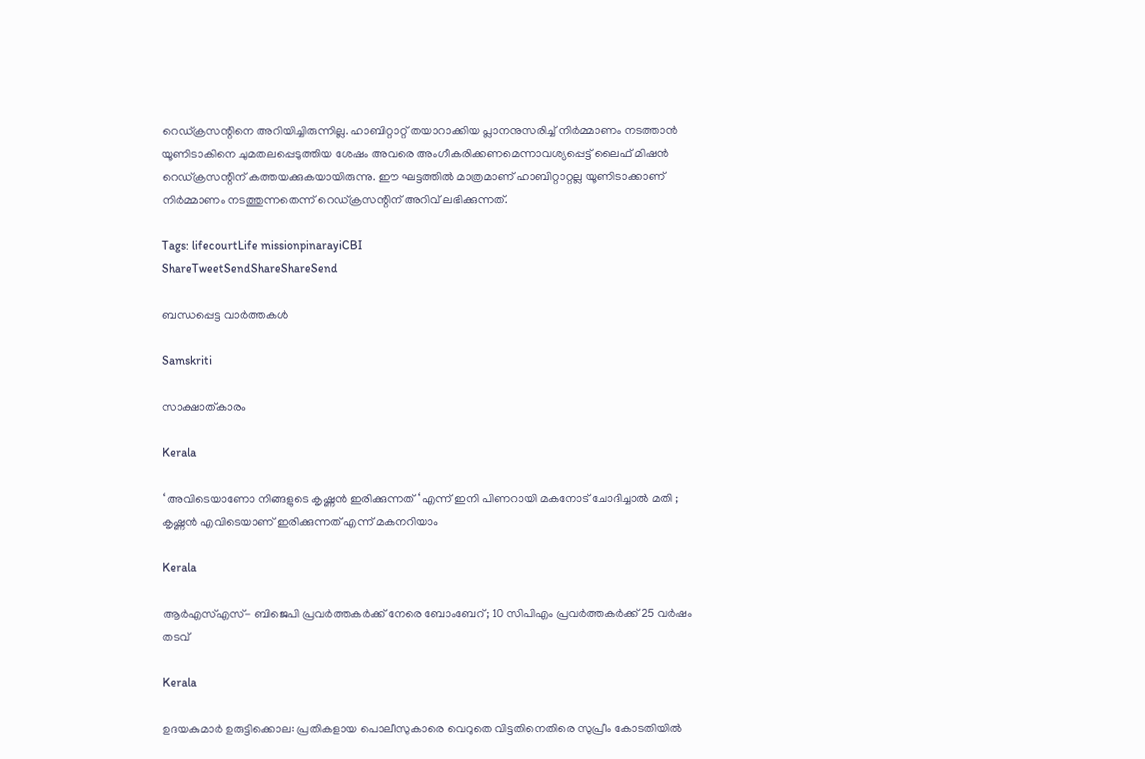റെഡ്ക്രസന്റിനെ അറിയിച്ചിരുന്നില്ല. ഹാബിറ്റാറ്റ് തയാറാക്കിയ പ്ലാനനുസരിച്ച് നിര്‍മ്മാണം നടത്താന്‍ യൂണിടാകിനെ ചുമതലപ്പെടുത്തിയ ശേഷം അവരെ അംഗീകരിക്കണമെന്നാവശ്യപ്പെട്ട് ലൈഫ് മിഷന്‍ റെഡ്ക്രസന്റിന് കത്തയക്കുകയായിരുന്നു. ഈ ഘട്ടത്തില്‍ മാത്രമാണ് ഹാബിറ്റാറ്റല്ല യൂണിടാക്കാണ് നിര്‍മ്മാണം നടത്തുന്നതെന്ന് റെഡ്ക്രസന്റിന് അറിവ് ലഭിക്കുന്നത്.

Tags: lifecourtLife missionpinarayiCBI
ShareTweetSendShareShareSend

ബന്ധപ്പെട്ട വാര്‍ത്തകള്‍

Samskriti

സാക്ഷാത്കാരം

Kerala

‘ അവിടെയാണോ നിങ്ങളുടെ കൃഷ്ണൻ ഇരിക്കുന്നത് ‘ എന്ന് ഇനി പിണറായി മകനോട് ചോദിച്ചാൽ മതി ; കൃഷ്ണൻ എവിടെയാണ് ഇരിക്കുന്നത് എന്ന് മകനറിയാം

Kerala

ആർഎസ്എസ്- ബിജെപി പ്രവർത്തകർക്ക് നേരെ ബോംബേറ്; 10 സിപിഎം പ്രവർത്തകർക്ക് 25 വർഷം തടവ്

Kerala

ഉദയകുമാര്‍ ഉരുട്ടിക്കൊല: പ്രതികളായ പൊലീസുകാരെ വെറുതെ വിട്ടതിനെതിരെ സുപ്രീം കോടതിയില്‍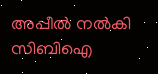അപ്പീല്‍ നല്‍കി സിബിഐ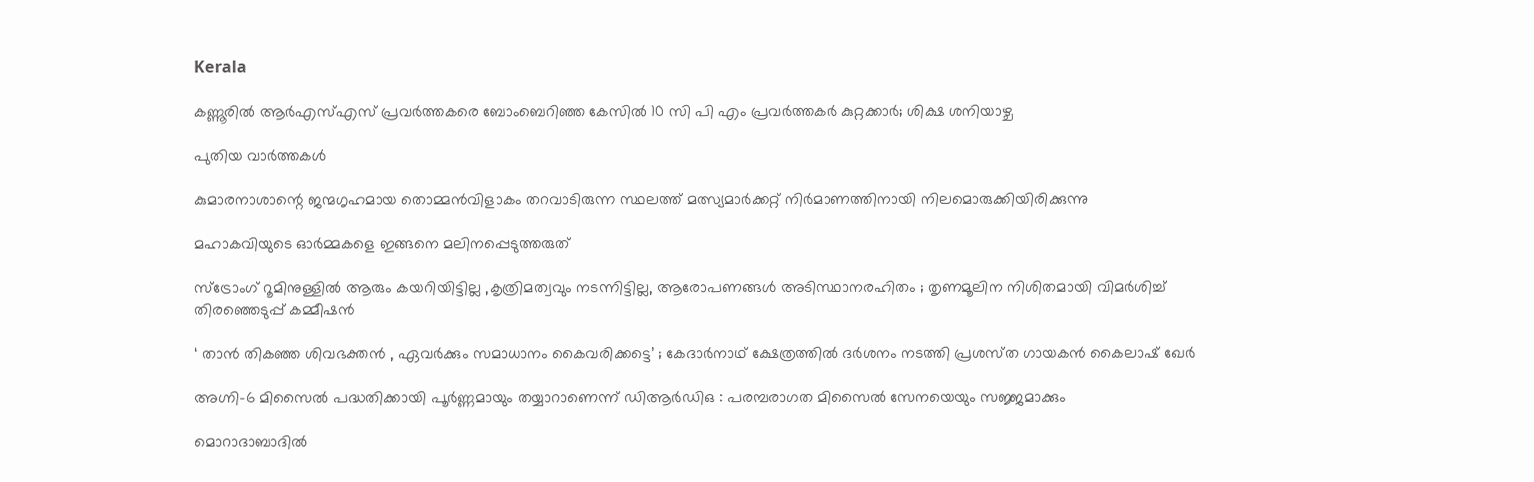Kerala

കണ്ണൂരില്‍ ആര്‍എസ്എസ് പ്രവര്‍ത്തകരെ ബോംബെറിഞ്ഞ കേസില്‍ 10 സി പി എം പ്രവര്‍ത്തകര്‍ കുറ്റക്കാര്‍; ശിക്ഷ ശനിയാഴ്ച

പുതിയ വാര്‍ത്തകള്‍

കുമാരനാശാന്റെ ജന്മഗൃഹമായ തൊമ്മന്‍വിളാകം തറവാടിരുന്ന സ്ഥലത്ത് മത്സ്യമാര്‍ക്കറ്റ് നിര്‍മാണത്തിനായി നിലമൊരുക്കിയിരിക്കുന്നു

മഹാകവിയുടെ ഓര്‍മ്മകളെ ഇങ്ങനെ മലിനപ്പെടുത്തരുത്

സ്ട്രോംഗ് റൂമിനുള്ളിൽ ആരും കയറിയിട്ടില്ല ,കൃത്രിമത്വവും നടന്നിട്ടില്ല, ആരോപണങ്ങൾ അടിസ്ഥാനരഹിതം ; തൃണമൂലിന നിശിതമായി വിമർശിച്ച്  തിരഞ്ഞെടുപ്പ് കമ്മീഷൻ

‘ താൻ തികഞ്ഞ ശിവഭക്തൻ , ഏവർക്കും സമാധാനം കൈവരിക്കട്ടെ’ ; കേദാർനാഥ് ക്ഷേത്രത്തിൽ ദർശനം നടത്തി പ്രശസ്‌ത ഗായകൻ കൈലാഷ് ഖേർ

അഗ്നി-6 മിസൈൽ പദ്ധതിക്കായി പൂർണ്ണമായും തയ്യാറാണെന്ന് ഡിആർഡിഒ : പരമ്പരാഗത മിസൈൽ സേനയെയും സജ്ജമാക്കും

മൊറാദാബാദിൽ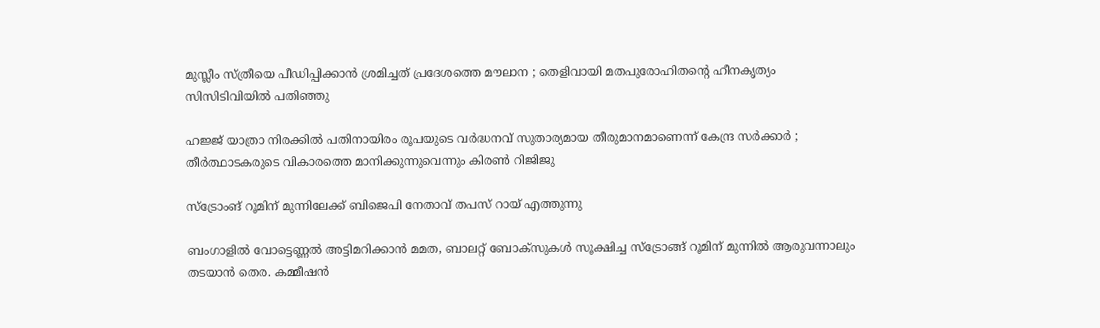മുസ്ലീം സ്ത്രീയെ പീഡിപ്പിക്കാൻ ശ്രമിച്ചത് പ്രദേശത്തെ മൗലാന ; തെളിവായി മതപുരോഹിതന്റെ ഹീനകൃത്യം സിസിടിവിയിൽ പതിഞ്ഞു

ഹജ്ജ് യാത്രാ നിരക്കിൽ പതിനായിരം രൂപയുടെ വർദ്ധനവ് സുതാര്യമായ തീരുമാനമാണെന്ന് കേന്ദ്ര സർക്കാർ ; തീർത്ഥാടകരുടെ വികാരത്തെ മാനിക്കുന്നുവെന്നും കിരൺ റിജിജു

സ്ട്രോംങ് റൂമിന് മുന്നിലേക്ക് ബിജെപി നേതാവ് തപസ് റായ് എത്തുന്നു

ബംഗാളില്‍ വോട്ടെണ്ണല്‍ അട്ടിമറിക്കാന്‍ മമത, ബാലറ്റ് ബോക്സുകള്‍ സൂക്ഷിച്ച സ്ട്രോങ്ങ് റൂമിന് മുന്നില്‍ ആരുവന്നാലും തടയാന്‍ തെര. കമ്മീഷന്‍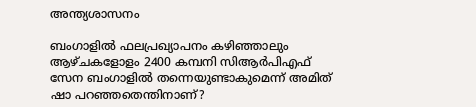അന്ത്യശാസനം

ബംഗാളില്‍ ഫലപ്രഖ്യാപനം കഴിഞ്ഞാലും ആഴ്ചകളോളം 2400 കമ്പനി സിആര്‍പിഎഫ് സേന ബംഗാളില്‍ തന്നെയുണ്ടാകുമെന്ന് അമിത് ഷാ പറഞ്ഞതെന്തിനാണ്?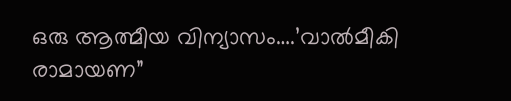ഒരു ആത്മീയ വിന്യാസം….’വാല്‍മീകി രാമായണ”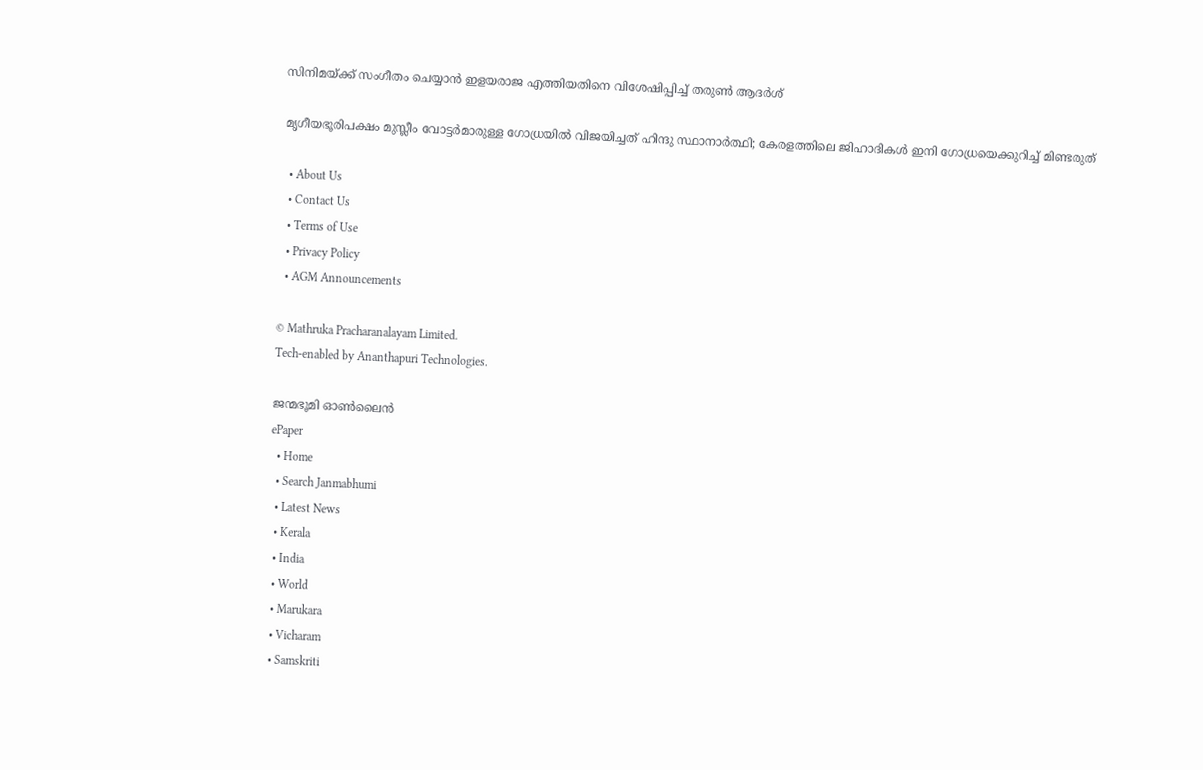സിനിമയ്‌ക്ക് സംഗീതം ചെയ്യാന്‍ ഇളയരാജ എത്തിയതിനെ വിശേഷിപ്പിച്ച് തരുണ്‍ ആദര്‍ശ്

മൃഗീയഭൂരിപക്ഷം മുസ്ലീം വോട്ടര്‍മാരുള്ള ഗോധ്രയില്‍ വിജയിച്ചത് ഹിന്ദു സ്ഥാനാര്‍ത്ഥി; കേരളത്തിലെ ജിഹാദികള്‍ ഇനി ഗോധ്രയെക്കുറിച്ച് മിണ്ടരുത്

  • About Us
  • Contact Us
  • Terms of Use
  • Privacy Policy
  • AGM Announcements

© Mathruka Pracharanalayam Limited.
Tech-enabled by Ananthapuri Technologies.

ജന്മഭൂമി ഓണ്‍ലൈന്‍
ePaper
  • Home
  • Search Janmabhumi
  • Latest News
  • Kerala
  • India
  • World
  • Marukara
  • Vicharam
  • Samskriti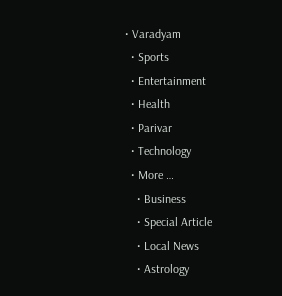• Varadyam
  • Sports
  • Entertainment
  • Health
  • Parivar
  • Technology
  • More …
    • Business
    • Special Article
    • Local News
    • Astrology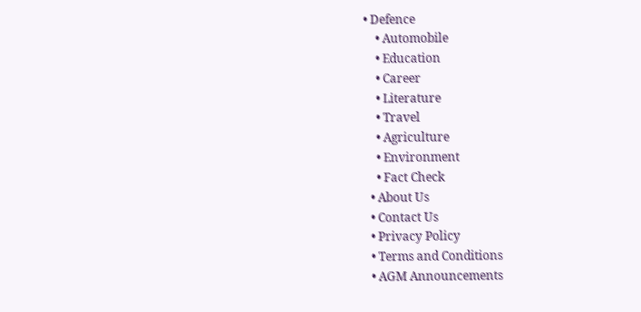• Defence
    • Automobile
    • Education
    • Career
    • Literature
    • Travel
    • Agriculture
    • Environment
    • Fact Check
  • About Us
  • Contact Us
  • Privacy Policy
  • Terms and Conditions
  • AGM Announcements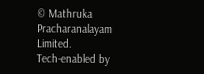© Mathruka Pracharanalayam Limited.
Tech-enabled by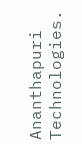Ananthapuri Technologies.